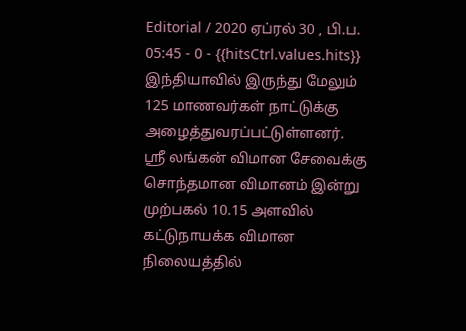Editorial / 2020 ஏப்ரல் 30 , பி.ப. 05:45 - 0 - {{hitsCtrl.values.hits}}
இந்தியாவில் இருந்து மேலும் 125 மாணவர்கள் நாட்டுக்கு அழைத்துவரப்பட்டுள்ளனர்.
ஸ்ரீ லங்கன் விமான சேவைக்கு சொந்தமான விமானம் இன்று முற்பகல் 10.15 அளவில் கட்டுநாயக்க விமான நிலையத்தில்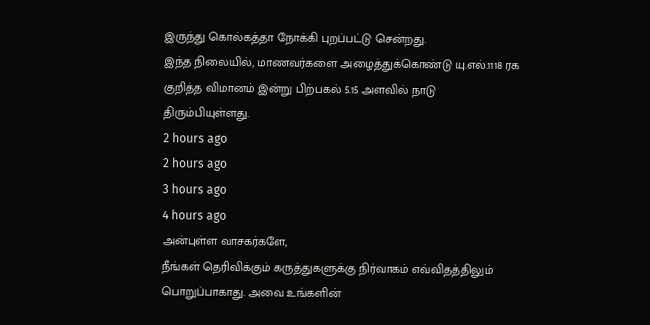இருந்து கொல்கத்தா நோக்கி புறப்பட்டு சென்றது.
இந்த நிலையில், மாணவர்களை அழைத்துக்கொண்டு யு.எல்.1118 ரக குறித்த விமானம் இன்று பிற்பகல் 5.15 அளவில் நாடு திரும்பியுள்ளது.
2 hours ago
2 hours ago
3 hours ago
4 hours ago
அன்புள்ள வாசகர்களே,
நீங்கள் தெரிவிக்கும் கருத்துகளுக்கு நிர்வாகம் எவ்விதத்திலும் பொறுப்பாகாது. அவை உங்களின்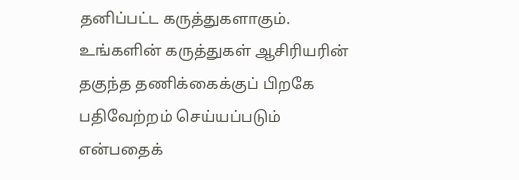தனிப்பட்ட கருத்துகளாகும். உங்களின் கருத்துகள் ஆசிரியரின் தகுந்த தணிக்கைக்குப் பிறகே பதிவேற்றம் செய்யப்படும் என்பதைக்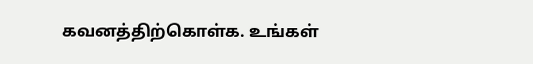கவனத்திற்கொள்க. உங்கள்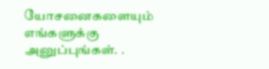யோசனைகளையும் எங்களுக்கு அனுப்புங்கள். .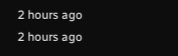2 hours ago
2 hours ago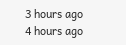3 hours ago
4 hours ago